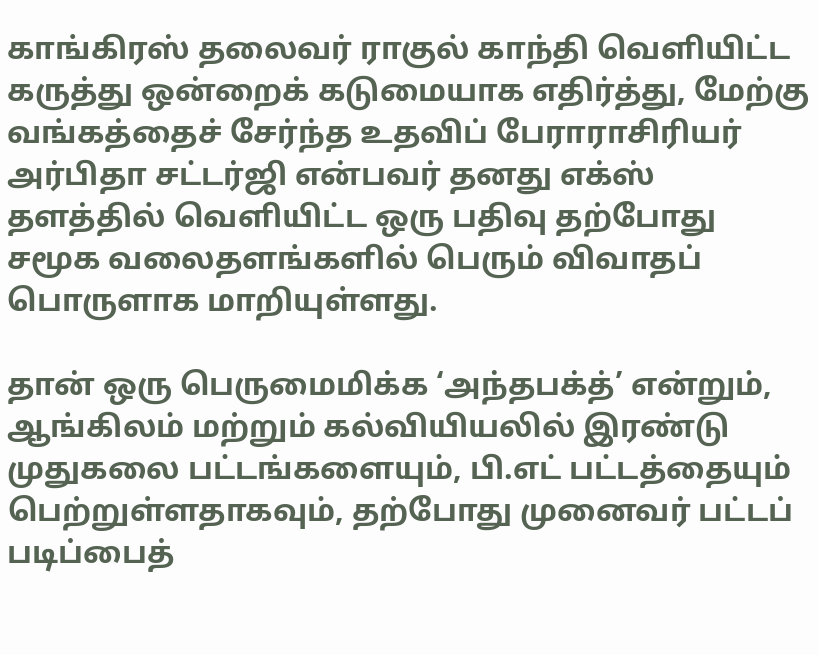காங்கிரஸ் தலைவர் ராகுல் காந்தி வெளியிட்ட கருத்து ஒன்றைக் கடுமையாக எதிர்த்து, மேற்கு வங்கத்தைச் சேர்ந்த உதவிப் பேராராசிரியர் அர்பிதா சட்டர்ஜி என்பவர் தனது எக்ஸ் தளத்தில் வெளியிட்ட ஒரு பதிவு தற்போது சமூக வலைதளங்களில் பெரும் விவாதப் பொருளாக மாறியுள்ளது.

தான் ஒரு பெருமைமிக்க ‘அந்தபக்த்’ என்றும், ஆங்கிலம் மற்றும் கல்வியியலில் இரண்டு முதுகலை பட்டங்களையும், பி.எட் பட்டத்தையும் பெற்றுள்ளதாகவும், தற்போது முனைவர் பட்டப் படிப்பைத்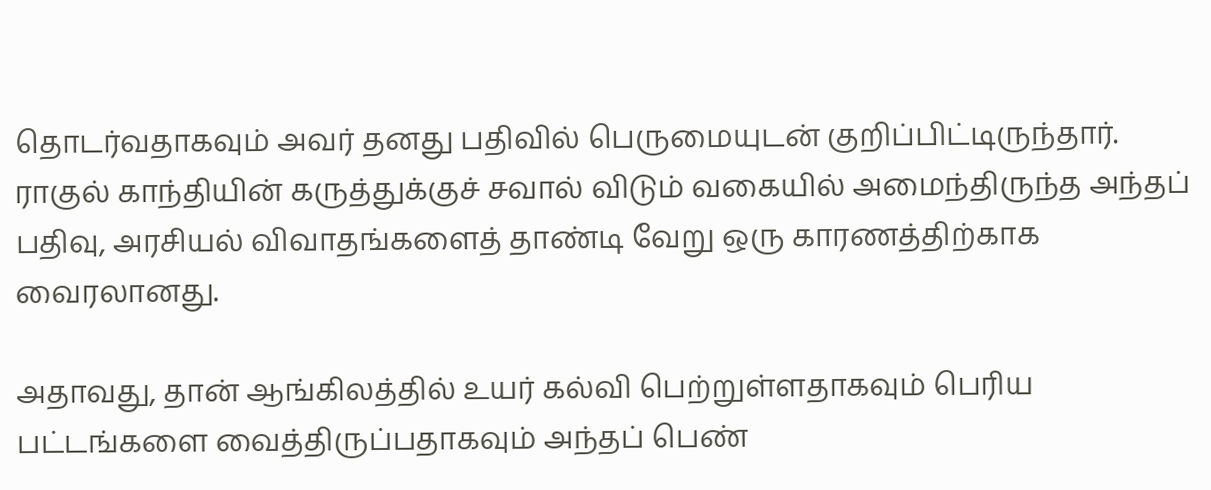தொடர்வதாகவும் அவர் தனது பதிவில் பெருமையுடன் குறிப்பிட்டிருந்தார். ராகுல் காந்தியின் கருத்துக்குச் சவால் விடும் வகையில் அமைந்திருந்த அந்தப் பதிவு, அரசியல் விவாதங்களைத் தாண்டி வேறு ஒரு காரணத்திற்காக வைரலானது.

அதாவது, தான் ஆங்கிலத்தில் உயர் கல்வி பெற்றுள்ளதாகவும் பெரிய பட்டங்களை வைத்திருப்பதாகவும் அந்தப் பெண்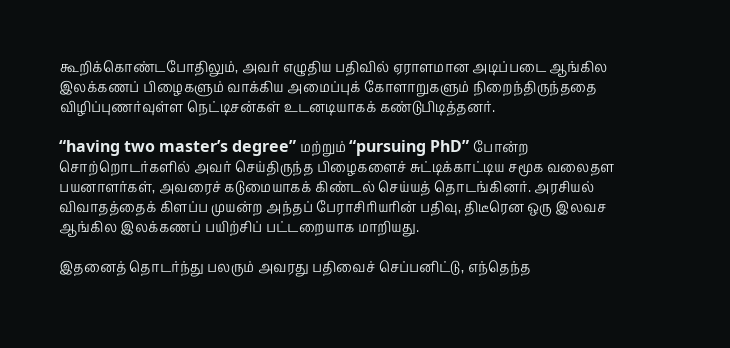கூறிக்கொண்டபோதிலும், அவர் எழுதிய பதிவில் ஏராளமான அடிப்படை ஆங்கில இலக்கணப் பிழைகளும் வாக்கிய அமைப்புக் கோளாறுகளும் நிறைந்திருந்ததை விழிப்புணர்வுள்ள நெட்டிசன்கள் உடனடியாகக் கண்டுபிடித்தனர்.

“having two master’s degree” மற்றும் “pursuing PhD” போன்ற சொற்றொடர்களில் அவர் செய்திருந்த பிழைகளைச் சுட்டிக்காட்டிய சமூக வலைதள பயனாளர்கள், அவரைச் கடுமையாகக் கிண்டல் செய்யத் தொடங்கினர். அரசியல் விவாதத்தைக் கிளப்ப முயன்ற அந்தப் பேராசிரியரின் பதிவு, திடீரென ஒரு இலவச ஆங்கில இலக்கணப் பயிற்சிப் பட்டறையாக மாறியது.

இதனைத் தொடர்ந்து பலரும் அவரது பதிவைச் செப்பனிட்டு, எந்தெந்த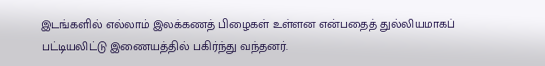இடங்களில் எல்லாம் இலக்கணத் பிழைகள் உள்ளன என்பதைத் துல்லியமாகப் பட்டியலிட்டு இணையத்தில் பகிர்ந்து வந்தனர்.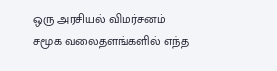ஒரு அரசியல் விமர்சனம் சமூக வலைதளங்களில் எந்த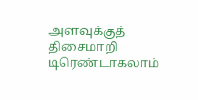அளவுக்குத் திசைமாறி டிரெண்டாகலாம்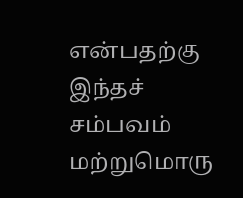என்பதற்கு இந்தச் சம்பவம் மற்றுமொரு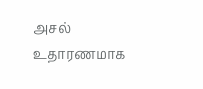அசல் உதாரணமாக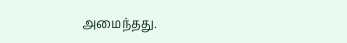அமைந்தது.